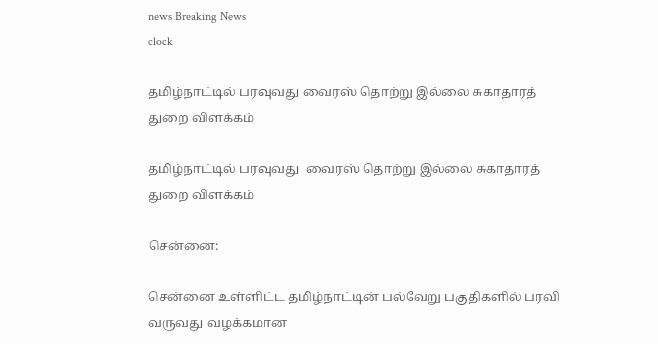news Breaking News
clock

தமிழ்நாட்டில் பரவுவது வைரஸ் தொற்று இல்லை சுகாதாரத் துறை விளக்கம்

தமிழ்நாட்டில் பரவுவது  வைரஸ் தொற்று இல்லை சுகாதாரத் துறை விளக்கம்

சென்னை:

சென்னை உள்ளிட்ட தமிழ்நாட்டின் பல்வேறு பகுதிகளில் பரவி வருவது வழக்கமான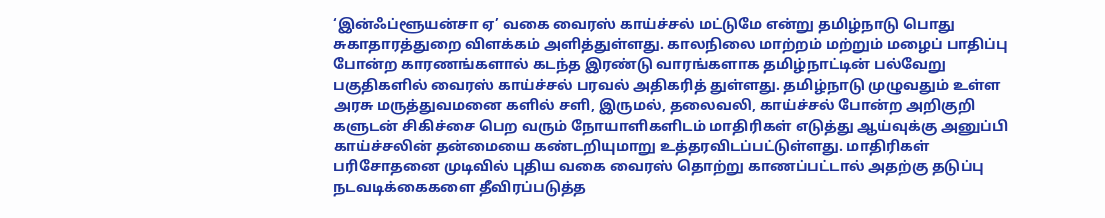‘இன்ஃப்ளூயன்சா ஏ’ வகை வைரஸ் காய்ச்சல் மட்டுமே என்று தமிழ்நாடு பொது சுகாதாரத்துறை விளக்கம் அளித்துள்ளது. காலநிலை மாற்றம் மற்றும் மழைப் பாதிப்பு போன்ற காரணங்களால் கடந்த இரண்டு வாரங்களாக தமிழ்நாட்டின் பல்வேறு பகுதிகளில் வைரஸ் காய்ச்சல் பரவல் அதிகரித் துள்ளது. தமிழ்நாடு முழுவதும் உள்ள அரசு மருத்துவமனை களில் சளி, இருமல், தலைவலி, காய்ச்சல் போன்ற அறிகுறி களுடன் சிகிச்சை பெற வரும் நோயாளிகளிடம் மாதிரிகள் எடுத்து ஆய்வுக்கு அனுப்பி காய்ச்சலின் தன்மையை கண்டறியுமாறு உத்தரவிடப்பட்டுள்ளது. மாதிரிகள் பரிசோதனை முடிவில் புதிய வகை வைரஸ் தொற்று காணப்பட்டால் அதற்கு தடுப்பு நடவடிக்கைகளை தீவிரப்படுத்த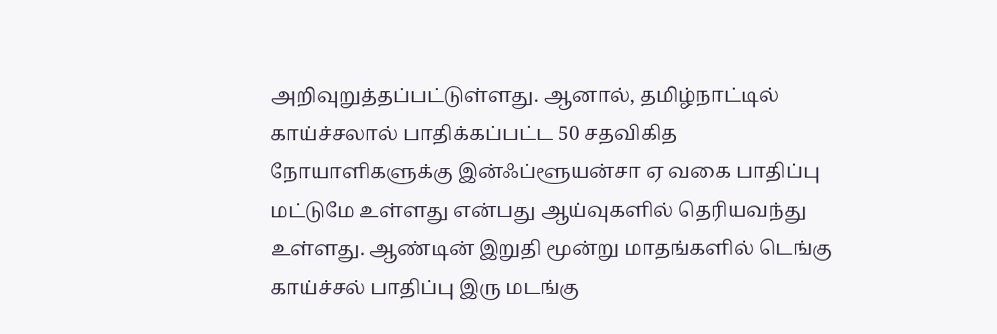அறிவுறுத்தப்பட்டுள்ளது. ஆனால், தமிழ்நாட்டில் காய்ச்சலால் பாதிக்கப்பட்ட 50 சதவிகித நோயாளிகளுக்கு இன்ஃப்ளூயன்சா ஏ வகை பாதிப்பு மட்டுமே உள்ளது என்பது ஆய்வுகளில் தெரியவந்து உள்ளது. ஆண்டின் இறுதி மூன்று மாதங்களில் டெங்கு காய்ச்சல் பாதிப்பு இரு மடங்கு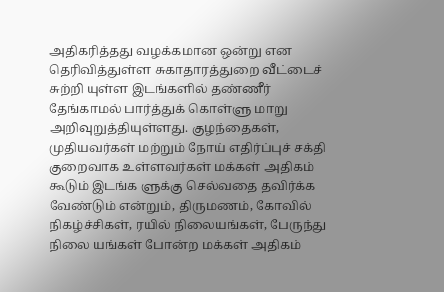அதிகரித்தது வழக்கமான ஒன்று என தெரிவித்துள்ள சுகாதாரத்துறை வீட்டைச் சுற்றி யுள்ள இடங்களில் தண்ணீர் தேங்காமல் பார்த்துக் கொள்ளு மாறு அறிவுறுத்தியுள்ளது. குழந்தைகள், முதியவர்கள் மற்றும் நோய் எதிர்ப்புச் சக்தி குறைவாக உள்ளவர்கள் மக்கள் அதிகம் கூடும் இடங்க ளுக்கு செல்வதை தவிர்க்க வேண்டும் என்றும், திருமணம், கோவில் நிகழ்ச்சிகள், ரயில் நிலையங்கள், பேருந்து நிலை யங்கள் போன்ற மக்கள் அதிகம்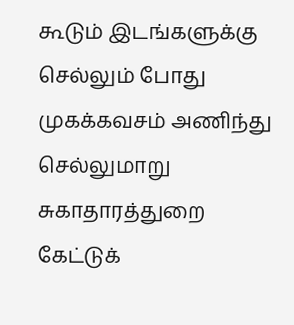கூடும் இடங்களுக்கு செல்லும் போது முகக்கவசம் அணிந்து செல்லுமாறு சுகாதாரத்துறை கேட்டுக்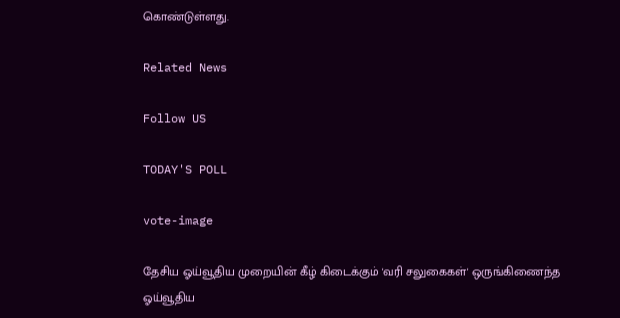கொண்டுள்ளது.

Related News

Follow US

TODAY'S POLL

vote-image

தேசிய ஓய்வூதிய முறையின் கீழ் கிடைக்கும் 'வரி சலுகைகள்' ஒருங்கிணைந்த ஓய்வூதிய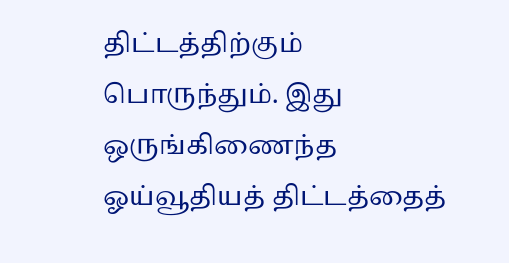திட்டத்திற்கும் பொருந்தும். இது ஒருங்கிணைந்த ஓய்வூதியத் திட்டத்தைத்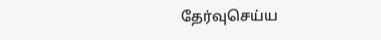தேர்வுசெய்ய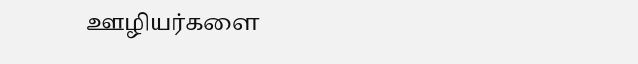ஊழியர்களை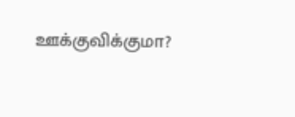ஊக்குவிக்குமா?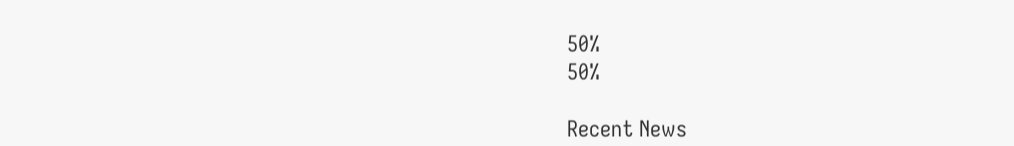50%
50%

Recent News